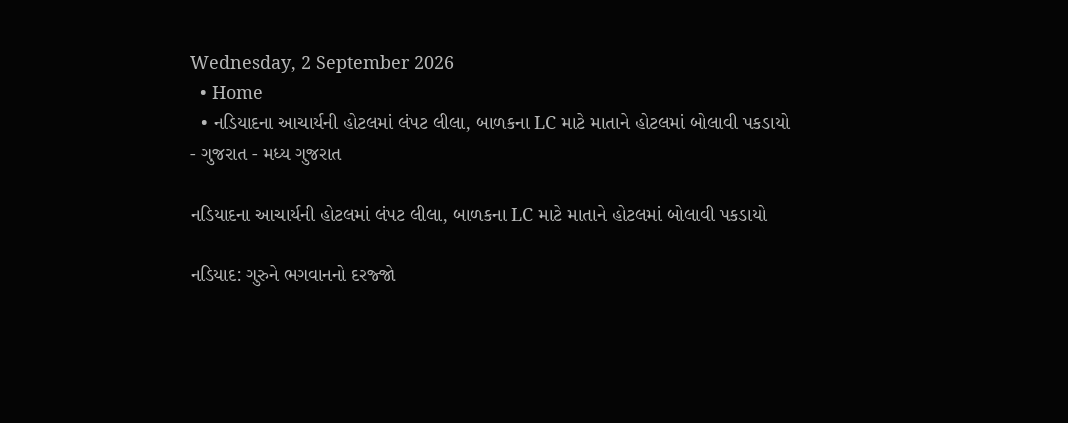Wednesday, 2 September 2026
  • Home
  • નડિયાદના આચાર્યની હોટલમાં લંપટ લીલા, બાળકના LC માટે માતાને હોટલમાં બોલાવી પકડાયો
- ગુજરાત - મધ્ય ગુજરાત

નડિયાદના આચાર્યની હોટલમાં લંપટ લીલા, બાળકના LC માટે માતાને હોટલમાં બોલાવી પકડાયો

નડિયાદ: ગુરુને ભગવાનનો દરજ્જો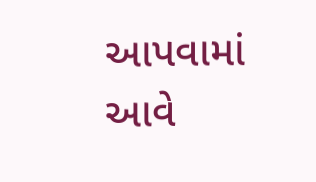આપવામાં આવે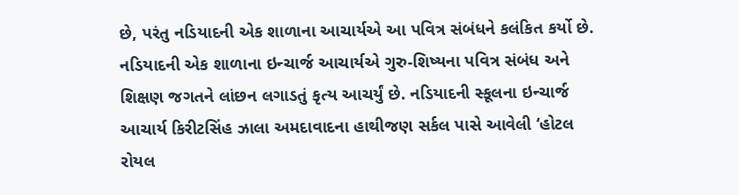છે, પરંતુ નડિયાદની એક શાળાના આચાર્યએ આ પવિત્ર સંબંધને કલંકિત કર્યો છે. નડિયાદની એક શાળાના ઇન્ચાર્જ આચાર્યએ ગુરુ-શિષ્યના પવિત્ર સંબંધ અને શિક્ષણ જગતને લાંછન લગાડતું કૃત્ય આચર્યું છે. નડિયાદની સ્કૂલના ઇન્ચાર્જ આચાર્ય કિરીટસિંહ ઝાલા અમદાવાદના હાથીજણ સર્કલ પાસે આવેલી ‘હોટલ રોયલ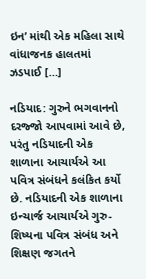ઇન’ માંથી એક મહિલા સાથે વાંધાજનક હાલતમાં ઝડપાઈ […]

નડિયાદ: ગુરુને ભગવાનનો દરજ્જો આપવામાં આવે છે, પરંતુ નડિયાદની એક શાળાના આચાર્યએ આ પવિત્ર સંબંધને કલંકિત કર્યો છે. નડિયાદની એક શાળાના ઇન્ચાર્જ આચાર્યએ ગુરુ-શિષ્યના પવિત્ર સંબંધ અને શિક્ષણ જગતને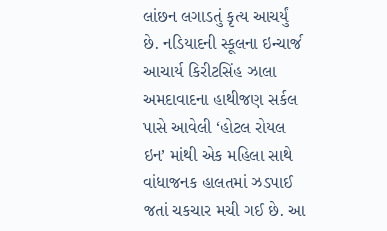લાંછન લગાડતું કૃત્ય આચર્યું છે. નડિયાદની સ્કૂલના ઇન્ચાર્જ આચાર્ય કિરીટસિંહ ઝાલા અમદાવાદના હાથીજણ સર્કલ પાસે આવેલી ‘હોટલ રોયલ ઇન’ માંથી એક મહિલા સાથે વાંધાજનક હાલતમાં ઝડપાઈ જતાં ચકચાર મચી ગઈ છે. આ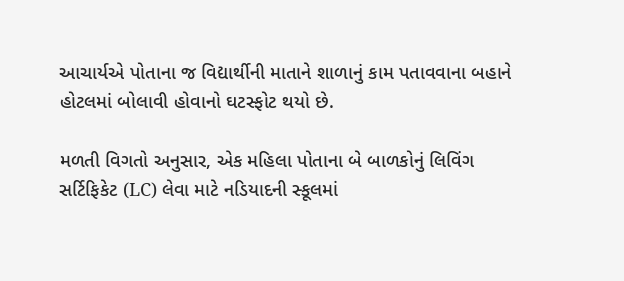આચાર્યએ પોતાના જ વિદ્યાર્થીની માતાને શાળાનું કામ પતાવવાના બહાને હોટલમાં બોલાવી હોવાનો ઘટસ્ફોટ થયો છે.

મળતી વિગતો અનુસાર, એક મહિલા પોતાના બે બાળકોનું લિવિંગ સર્ટિફિકેટ (LC) લેવા માટે નડિયાદની સ્કૂલમાં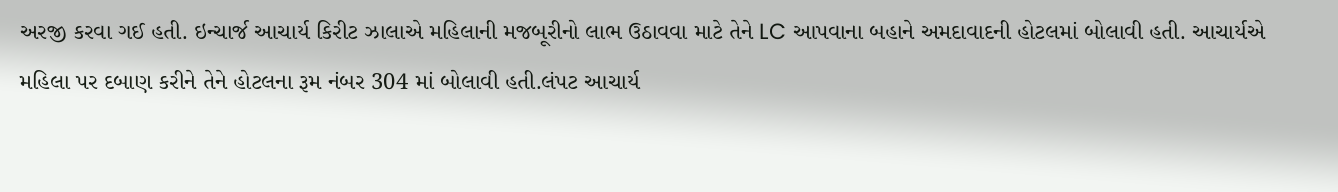અરજી કરવા ગઈ હતી. ઇન્ચાર્જ આચાર્ય કિરીટ ઝાલાએ મહિલાની મજબૂરીનો લાભ ઉઠાવવા માટે તેને LC આપવાના બહાને અમદાવાદની હોટલમાં બોલાવી હતી. આચાર્યએ મહિલા પર દબાણ કરીને તેને હોટલના રૂમ નંબર 304 માં બોલાવી હતી.લંપટ આચાર્ય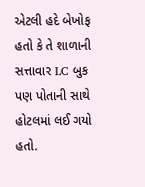એટલી હદે બેખોફ હતો કે તે શાળાની સત્તાવાર LC બુક પણ પોતાની સાથે હોટલમાં લઈ ગયો હતો.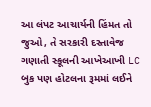આ લંપટ આચાર્યની હિંમત તો જુઓ, તે સરકારી દસ્તાવેજ ગણાતી સ્કૂલની આખેઆખી LC બુક પણ હોટલના રૂમમાં લઈને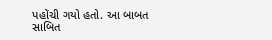પહોંચી ગયો હતો. આ બાબત સાબિત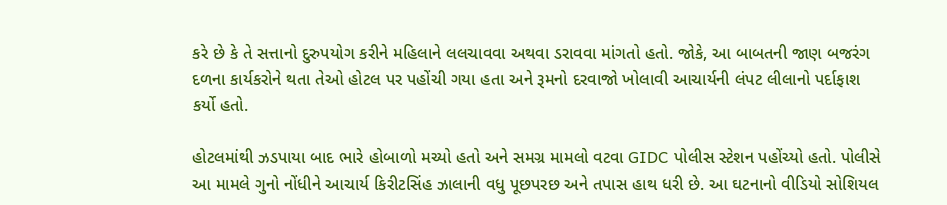કરે છે કે તે સત્તાનો દુરુપયોગ કરીને મહિલાને લલચાવવા અથવા ડરાવવા માંગતો હતો. જોકે, આ બાબતની જાણ બજરંગ દળના કાર્યકરોને થતા તેઓ હોટલ પર પહોંચી ગયા હતા અને રૂમનો દરવાજો ખોલાવી આચાર્યની લંપટ લીલાનો પર્દાફાશ કર્યો હતો.

હોટલમાંથી ઝડપાયા બાદ ભારે હોબાળો મચ્યો હતો અને સમગ્ર મામલો વટવા GIDC પોલીસ સ્ટેશન પહોંચ્યો હતો. પોલીસે આ મામલે ગુનો નોંધીને આચાર્ય કિરીટસિંહ ઝાલાની વધુ પૂછપરછ અને તપાસ હાથ ધરી છે. આ ઘટનાનો વીડિયો સોશિયલ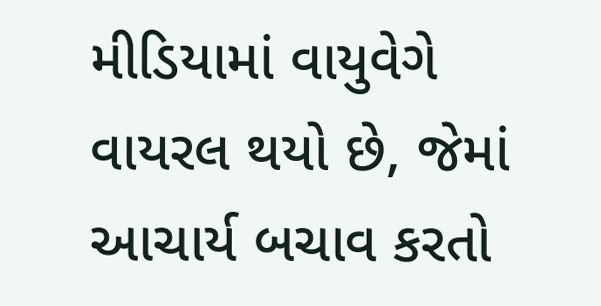મીડિયામાં વાયુવેગે વાયરલ થયો છે, જેમાં આચાર્ય બચાવ કરતો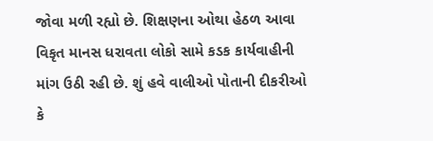જોવા મળી રહ્યો છે. શિક્ષણના ઓથા હેઠળ આવા વિકૃત માનસ ધરાવતા લોકો સામે કડક કાર્યવાહીની માંગ ઉઠી રહી છે. શું હવે વાલીઓ પોતાની દીકરીઓ કે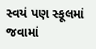સ્વયં પણ સ્કૂલમાં જવામાં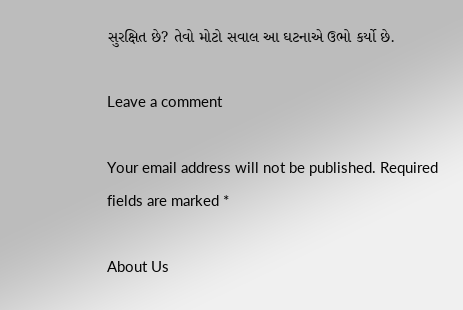સુરક્ષિત છે? તેવો મોટો સવાલ આ ઘટનાએ ઉભો કર્યો છે.

Leave a comment

Your email address will not be published. Required fields are marked *

About Us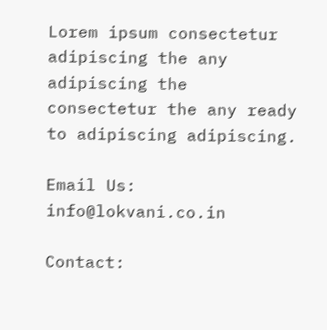Lorem ipsum consectetur adipiscing the any adipiscing the consectetur the any ready to adipiscing adipiscing.

Email Us: info@lokvani.co.in

Contact: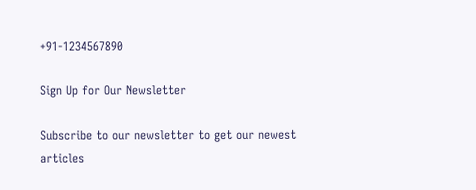+91-1234567890

Sign Up for Our Newsletter

Subscribe to our newsletter to get our newest articles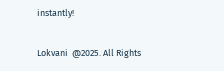instantly!

Lokvani  @2025. All Rights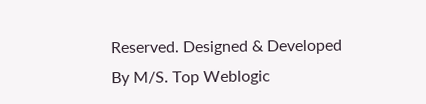Reserved. Designed & Developed By M/S. Top Weblogic